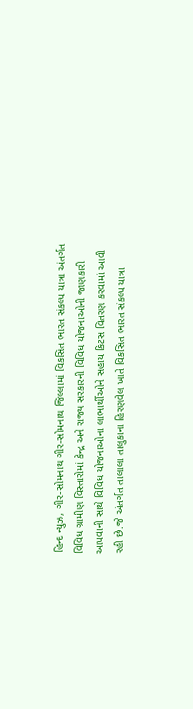હિન્દ ન્યુઝ, ગીર-સોમનાથ ગીર-સોમનાથ જિલ્લામાં વિકસિત ભારત સંકલ્પ યાત્રા અંતર્ગત વિવિધ ગ્રામીણ વિસ્તારોમાં કેન્દ્ર અને રાજ્ય સરકારની વિવિધ યોજનાઓની જાણકારી આપવાની સાથે વિવિધ યોજનાઓના લાભાર્થીઓને સહાય કિટસ વિતરણ કરવામાં આવી રહી છે.જે અંતર્ગત તાલાલા તાલુકાના હિરણવેલ ખાતે વિકસિત ભારત સંકલ્પ યાત્રા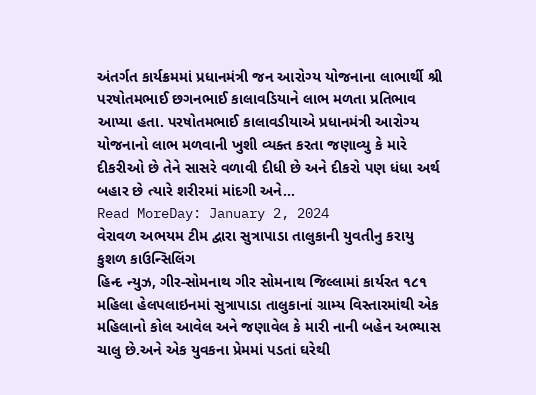અંતર્ગત કાર્યક્રમમાં પ્રધાનમંત્રી જન આરોગ્ય યોજનાના લાભાર્થી શ્રી પરષોતમભાઈ છગનભાઈ કાલાવડિયાને લાભ મળતા પ્રતિભાવ આપ્યા હતા. પરષોતમભાઈ કાલાવડીયાએ પ્રધાનમંત્રી આરોગ્ય યોજનાનો લાભ મળવાની ખુશી વ્યક્ત કરતા જણાવ્યુ કે મારે દીકરીઓ છે તેને સાસરે વળાવી દીધી છે અને દીકરો પણ ધંધા અર્થ બહાર છે ત્યારે શરીરમાં માંદગી અને…
Read MoreDay: January 2, 2024
વેરાવળ અભયમ ટીમ દ્વારા સુત્રાપાડા તાલુકાની યુવતીનુ કરાયુ કુશળ કાઉન્સિલિંગ
હિન્દ ન્યુઝ, ગીર-સોમનાથ ગીર સોમનાથ જિલ્લામાં કાર્યરત ૧૮૧ મહિલા હેલપલાઇનમાં સુત્રાપાડા તાલુકાનાં ગ્રામ્ય વિસ્તારમાંથી એક મહિલાનો કોલ આવેલ અને જણાવેલ કે મારી નાની બહેન અભ્યાસ ચાલુ છે.અને એક યુવકના પ્રેમમાં પડતાં ઘરેથી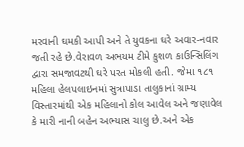મરવાની ઘમકી આપી અને તે યુવકના ઘરે અવાર-નવાર જતી રહે છે.વેરાવળ અભયમ ટીમે કુશળ કાઉન્સિલિંગ દ્વારા સમજાવટથી ઘરે પરત મોકલી હતી. જેમા ૧૮૧ મહિલા હેલપલાઇનમાં સુત્રાપાડા તાલુકાનાં ગ્રામ્ય વિસ્તારમાંથી એક મહિલાનો કોલ આવેલ અને જણાવેલ કે મારી નાની બહેન અભ્યાસ ચાલુ છે.અને એક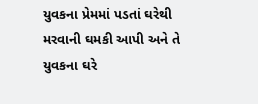યુવકના પ્રેમમાં પડતાં ઘરેથી મરવાની ઘમકી આપી અને તે યુવકના ઘરે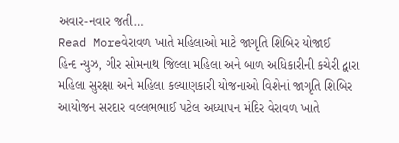અવાર-નવાર જતી…
Read Moreવેરાવળ ખાતે મહિલાઓ માટે જાગૃતિ શિબિર યોજાઈ
હિન્દ ન્યુઝ, ગીર સોમનાથ જિલ્લા મહિલા અને બાળ અધિકારીની કચેરી દ્વારા મહિલા સુરક્ષા અને મહિલા કલ્યાણકારી યોજનાઓ વિશેનાં જાગૃતિ શિબિર આયોજન સરદાર વલ્લભભાઈ પટેલ અધ્યાપન મંદિર વેરાવળ ખાતે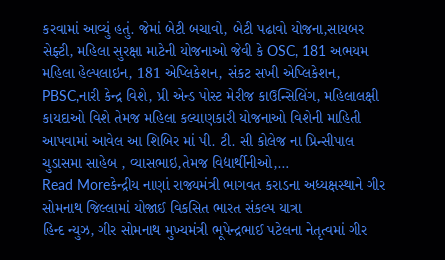કરવામાં આવ્યું હતું. જેમાં બેટી બચાવો, બેટી પઢાવો યોજના,સાયબર સેફ્ટી, મહિલા સુરક્ષા માટેની યોજનાઓ જેવી કે OSC, 181 અભયમ મહિલા હેલ્પલાઇન, 181 એપ્લિકેશન, સંકટ સખી એપ્લિકેશન, PBSC,નારી કેન્દ્ર વિશે, પ્રી એન્ડ પોસ્ટ મેરીજ કાઉન્સિલિંગ, મહિલાલક્ષી કાયદાઓ વિશે તેમજ મહિલા કલ્યાણકારી યોજનાઓ વિશેની માહિતી આપવામાં આવેલ આ શિબિર માં પી. ટી. સી કોલેજ ના પ્રિન્સીપાલ ચુડાસમા સાહેબ , વ્યાસભાઇ,તેમજ વિદ્યાર્થીનીઓ,…
Read Moreકેન્દ્રીય નાણાં રાજ્યમંત્રી ભાગવત કરાડના અધ્યક્ષસ્થાને ગીર સોમનાથ જિલ્લામાં યોજાઈ વિકસિત ભારત સંકલ્પ યાત્રા
હિન્દ ન્યુઝ, ગીર સોમનાથ મુખ્યમંત્રી ભૂપેન્દ્રભાઈ પટેલના નેતૃત્વમાં ગીર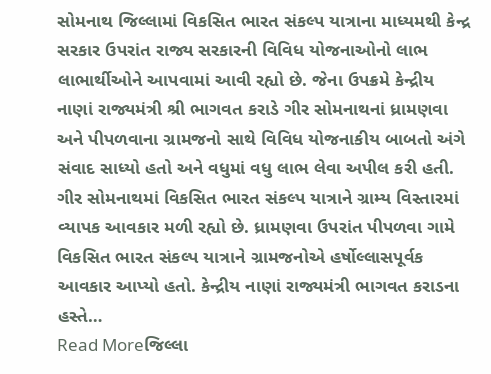સોમનાથ જિલ્લામાં વિકસિત ભારત સંકલ્પ યાત્રાના માધ્યમથી કેન્દ્ર સરકાર ઉપરાંત રાજ્ય સરકારની વિવિધ યોજનાઓનો લાભ લાભાર્થીઓને આપવામાં આવી રહ્યો છે. જેના ઉપક્રમે કેન્દ્રીય નાણાં રાજ્યમંત્રી શ્રી ભાગવત કરાડે ગીર સોમનાથનાં ધ્રામણવા અને પીપળવાના ગ્રામજનો સાથે વિવિધ યોજનાકીય બાબતો અંગે સંવાદ સાધ્યો હતો અને વધુમાં વધુ લાભ લેવા અપીલ કરી હતી. ગીર સોમનાથમાં વિકસિત ભારત સંકલ્પ યાત્રાને ગ્રામ્ય વિસ્તારમાં વ્યાપક આવકાર મળી રહ્યો છે. ધ્રામણવા ઉપરાંત પીપળવા ગામે વિકસિત ભારત સંકલ્પ યાત્રાને ગ્રામજનોએ હર્ષોલ્લાસપૂર્વક આવકાર આપ્યો હતો. કેન્દ્રીય નાણાં રાજ્યમંત્રી ભાગવત કરાડના હસ્તે…
Read Moreજિલ્લા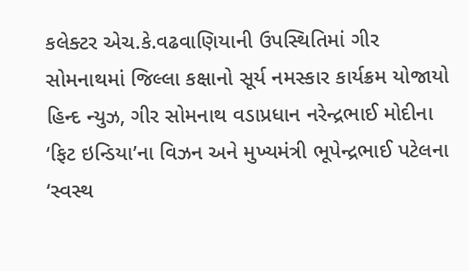કલેક્ટર એચ.કે.વઢવાણિયાની ઉપસ્થિતિમાં ગીર સોમનાથમાં જિલ્લા કક્ષાનો સૂર્ય નમસ્કાર કાર્યક્રમ યોજાયો
હિન્દ ન્યુઝ, ગીર સોમનાથ વડાપ્રધાન નરેન્દ્રભાઈ મોદીના ‘ફિટ ઇન્ડિયા’ના વિઝન અને મુખ્યમંત્રી ભૂપેન્દ્રભાઈ પટેલના ‘સ્વસ્થ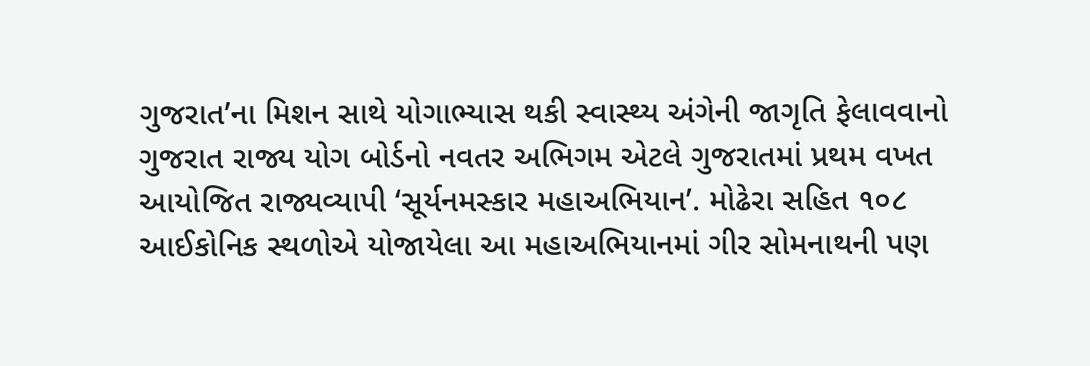ગુજરાત’ના મિશન સાથે યોગાભ્યાસ થકી સ્વાસ્થ્ય અંગેની જાગૃતિ ફેલાવવાનો ગુજરાત રાજ્ય યોગ બોર્ડનો નવતર અભિગમ એટલે ગુજરાતમાં પ્રથમ વખત આયોજિત રાજ્યવ્યાપી ‘સૂર્યનમસ્કાર મહાઅભિયાન’. મોઢેરા સહિત ૧૦૮ આઈકોનિક સ્થળોએ યોજાયેલા આ મહાઅભિયાનમાં ગીર સોમનાથની પણ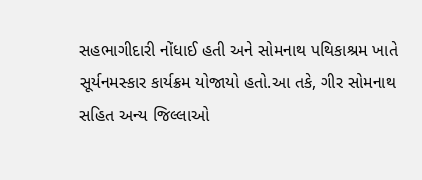સહભાગીદારી નોંધાઈ હતી અને સોમનાથ પથિકાશ્રમ ખાતે સૂર્યનમસ્કાર કાર્યક્રમ યોજાયો હતો.આ તકે, ગીર સોમનાથ સહિત અન્ય જિલ્લાઓ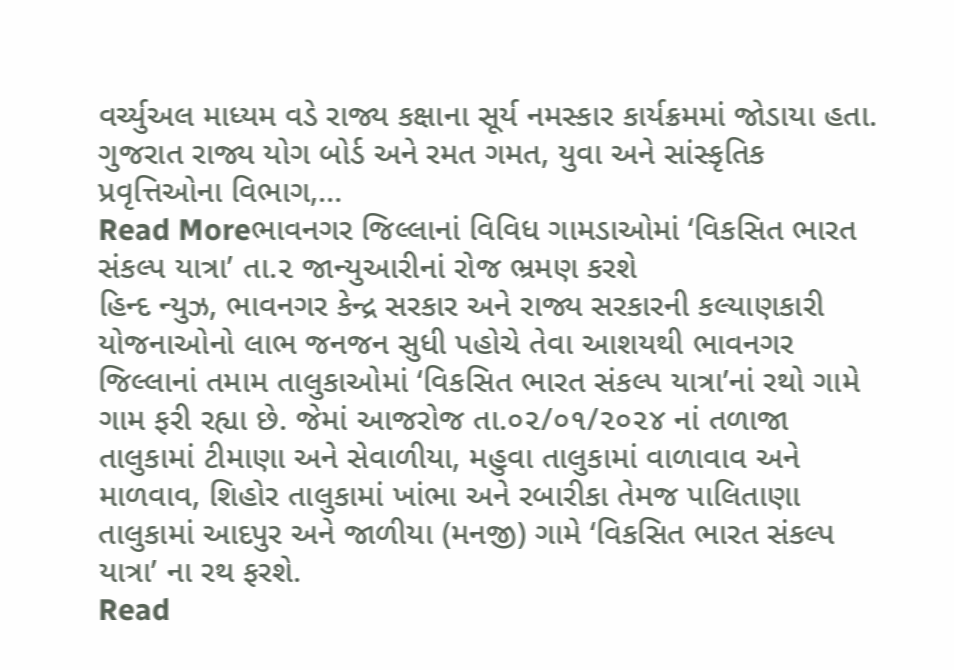વર્ચ્યુઅલ માધ્યમ વડે રાજ્ય કક્ષાના સૂર્ય નમસ્કાર કાર્યક્રમમાં જોડાયા હતા. ગુજરાત રાજ્ય યોગ બોર્ડ અને રમત ગમત, યુવા અને સાંસ્કૃતિક પ્રવૃત્તિઓના વિભાગ,…
Read Moreભાવનગર જિલ્લાનાં વિવિધ ગામડાઓમાં ‘વિકસિત ભારત સંકલ્પ યાત્રા’ તા.૨ જાન્યુઆરીનાં રોજ ભ્રમણ કરશે
હિન્દ ન્યુઝ, ભાવનગર કેન્દ્ર સરકાર અને રાજ્ય સરકારની કલ્યાણકારી યોજનાઓનો લાભ જનજન સુધી પહોચે તેવા આશયથી ભાવનગર જિલ્લાનાં તમામ તાલુકાઓમાં ‘વિકસિત ભારત સંકલ્પ યાત્રા’નાં રથો ગામે ગામ ફરી રહ્યા છે. જેમાં આજરોજ તા.૦૨/૦૧/૨૦૨૪ નાં તળાજા તાલુકામાં ટીમાણા અને સેવાળીયા, મહુવા તાલુકામાં વાળાવાવ અને માળવાવ, શિહોર તાલુકામાં ખાંભા અને રબારીકા તેમજ પાલિતાણા તાલુકામાં આદપુર અને જાળીયા (મનજી) ગામે ‘વિકસિત ભારત સંકલ્પ યાત્રા’ ના રથ ફરશે.
Read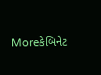Moreકેબિનેટ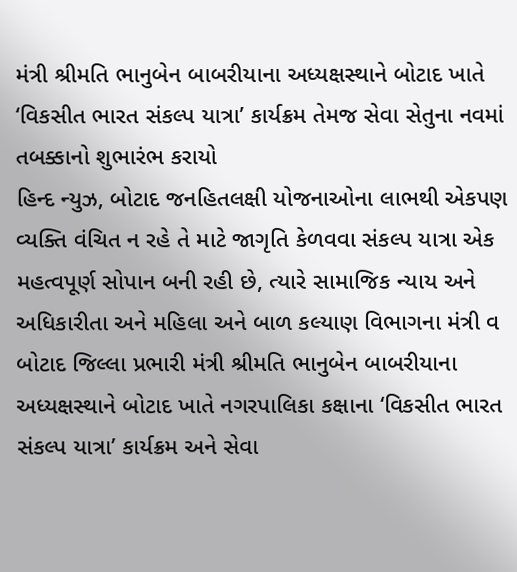મંત્રી શ્રીમતિ ભાનુબેન બાબરીયાના અધ્યક્ષસ્થાને બોટાદ ખાતે ‘વિકસીત ભારત સંકલ્પ યાત્રા’ કાર્યક્રમ તેમજ સેવા સેતુના નવમાં તબક્કાનો શુભારંભ કરાયો
હિન્દ ન્યુઝ, બોટાદ જનહિતલક્ષી યોજનાઓના લાભથી એકપણ વ્યક્તિ વંચિત ન રહે તે માટે જાગૃતિ કેળવવા સંકલ્પ યાત્રા એક મહત્વપૂર્ણ સોપાન બની રહી છે, ત્યારે સામાજિક ન્યાય અને અધિકારીતા અને મહિલા અને બાળ કલ્યાણ વિભાગના મંત્રી વ બોટાદ જિલ્લા પ્રભારી મંત્રી શ્રીમતિ ભાનુબેન બાબરીયાના અધ્યક્ષસ્થાને બોટાદ ખાતે નગરપાલિકા કક્ષાના ‘વિકસીત ભારત સંકલ્પ યાત્રા’ કાર્યક્રમ અને સેવા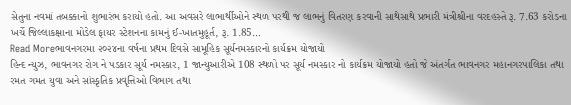સેતુના નવમાં તબક્કાનો શુભારંભ કરાયો હતો. આ અવસરે લાભાર્થીઓને સ્થળ પરથી જ લાભનું વિતરણ કરવાની સાથેસાથે પ્રભારી મંત્રીશ્રીના વરદહસ્તે રૂ. 7.63 કરોડના ખર્ચે જિલ્લાકક્ષાના મોડેલ ફાયર સ્ટેશનના કામનું ઈ-ખાતમુહૂર્ત, રૂ. 1.85…
Read Moreભાવનગરમા ૨૦૨૪ના વર્ષના પ્રથમ દિવસે સામૂહિક સૂર્યનમસ્કારનો કાર્યક્રમ યોજાયો
હિન્દ ન્યુઝ, ભાવનગર રોગ ને પડકાર સૂર્ય નમસ્કાર, 1 જાન્યુઆરીએ 108 સ્થળો પર સૂર્ય નમસ્કાર નો કાર્યક્રમ યોજાયો હતો જે અંતર્ગત ભાવનગર મહાનગરપાલિકા તથા રમત ગમત યુવા અને સાંસ્કૃતિક પ્રવૃત્તિઓ વિભાગ તથા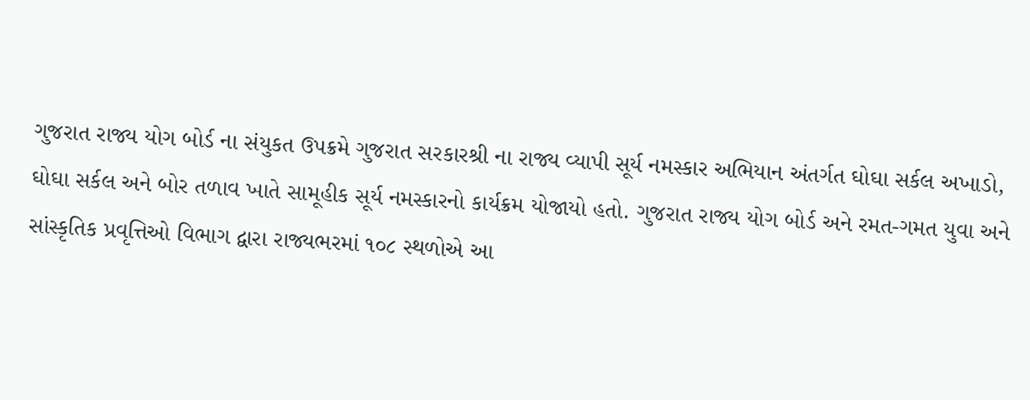ગુજરાત રાજ્ય યોગ બોર્ડ ના સંયુકત ઉપક્રમે ગુજરાત સરકારશ્રી ના રાજ્ય વ્યાપી સૂર્ય નમસ્કાર અભિયાન અંતર્ગત ઘોઘા સર્કલ અખાડો, ઘોઘા સર્કલ અને બોર તળાવ ખાતે સામૂહીક સૂર્ય નમસ્કારનો કાર્યક્રમ યોજાયો હતો. ગુજરાત રાજ્ય યોગ બોર્ડ અને રમત-ગમત યુવા અને સાંસ્કૃતિક પ્રવૃત્તિઓ વિભાગ દ્વારા રાજ્યભરમાં ૧૦૮ સ્થળોએ આ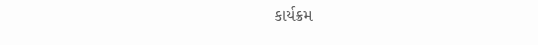કાર્યક્રમ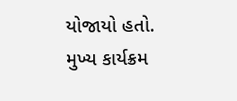યોજાયો હતો. મુખ્ય કાર્યક્રમ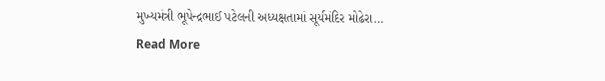મુખ્યમંત્રી ભૂપેન્દ્રભાઈ પટેલની અધ્યક્ષતામાં સૂર્યમંદિર મોઢેરા…
Read More